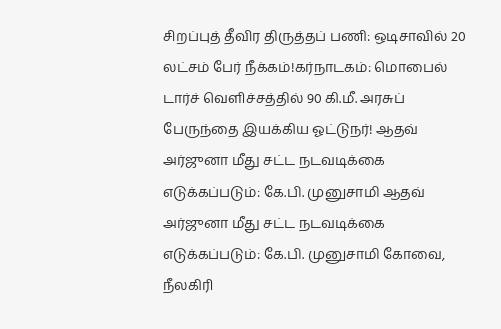சிறப்புத் தீவிர திருத்தப் பணி: ஒடிசாவில் 20 லட்சம் பேர் நீக்கம்!கர்நாடகம்: மொபைல் டார்ச் வெளிச்சத்தில் 90 கி.மீ. அரசுப் பேருந்தை இயக்கிய ஓட்டுநர்! ஆதவ் அர்ஜுனா மீது சட்ட நடவடிக்கை எடுக்கப்படும்: கே.பி. முனுசாமி ஆதவ் அர்ஜுனா மீது சட்ட நடவடிக்கை எடுக்கப்படும்: கே.பி. முனுசாமி கோவை, நீலகிரி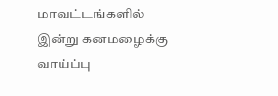மாவட்டங்களில் இன்று கனமழைக்கு வாய்ப்பு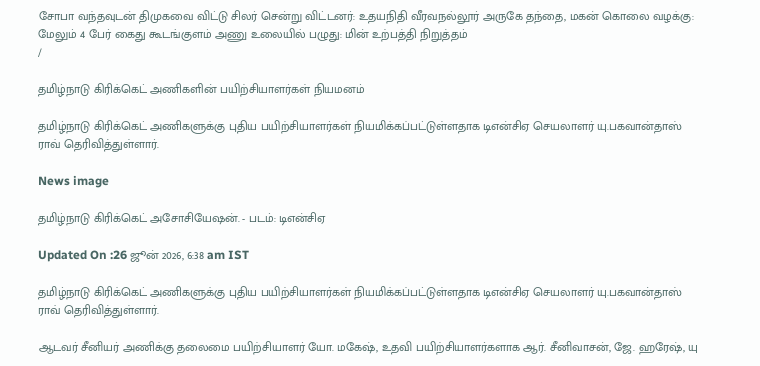சோபா வந்தவுடன் திமுகவை விட்டு சிலர் சென்று விட்டனர்: உதயநிதி வீரவநல்லூர் அருகே தந்தை, மகன் கொலை வழக்கு: மேலும் 4 பேர் கைது கூடங்குளம் அணு உலையில் பழுது: மின் உற்பத்தி நிறுத்தம்
/

தமிழ்நாடு கிரிக்கெட் அணிகளின் பயிற்சியாளர்கள் நியமனம்

தமிழ்நாடு கிரிக்கெட் அணிகளுக்கு புதிய பயிற்சியாளர்கள் நியமிக்கப்பட்டுள்ளதாக டிஎன்சிஏ செயலாளர் யு.பகவான்தாஸ் ராவ் தெரிவித்துள்ளார்.

News image

தமிழ்நாடு கிரிக்கெட் அசோசியேஷன். - படம்: டிஎன்சிஏ

Updated On :26 ஜூன் 2026, 6:38 am IST

தமிழ்நாடு கிரிக்கெட் அணிகளுக்கு புதிய பயிற்சியாளர்கள் நியமிக்கப்பட்டுள்ளதாக டிஎன்சிஏ செயலாளர் யு.பகவான்தாஸ் ராவ் தெரிவித்துள்ளார்.

ஆடவர் சீனியர் அணிக்கு தலைமை பயிற்சியாளர் யோ. மகேஷ், உதவி பயிற்சியாளர்களாக ஆர். சீனிவாசன், ஜே. ஹரேஷ், யு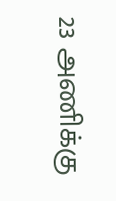23 அணிக்கு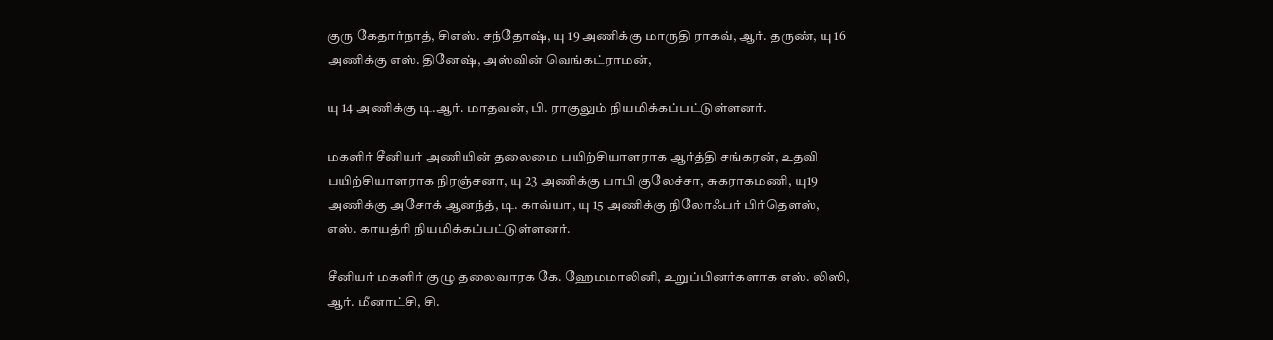குரு கேதார்நாத், சிஎஸ். சந்தோஷ், யு 19 அணிக்கு மாருதி ராகவ், ஆர். தருண், யு 16 அணிக்கு எஸ். தினேஷ், அஸ்வின் வெங்கட்ராமன்,

யு 14 அணிக்கு டி.ஆர். மாதவன், பி. ராகுலும் நியமிக்கப்பட்டுள்ளனர்.

மகளிர் சீனியர் அணியின் தலைமை பயிற்சியாளராக ஆர்த்தி சங்கரன், உதவி பயிற்சியாளராக நிரஞ்சனா, யு 23 அணிக்கு பாபி குலேச்சா, சுகராகமணி, யு19 அணிக்கு அசோக் ஆனந்த், டி. காவ்யா, யு 15 அணிக்கு நிலோஃபர் பிர்தௌஸ், எஸ். காயத்ரி நியமிக்கப்பட்டுள்ளனர்.

சீனியர் மகளிர் குழு தலைவாரக கே. ஹேமமாலினி, உறுப்பினர்களாக எஸ். லிஸி, ஆர். மீனாட்சி, சி.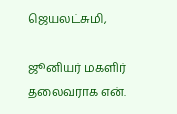ஜெயலட்சுமி,

ஜூனியர் மகளிர் தலைவராக என்.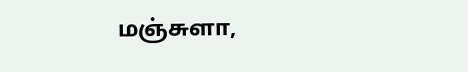மஞ்சுளா,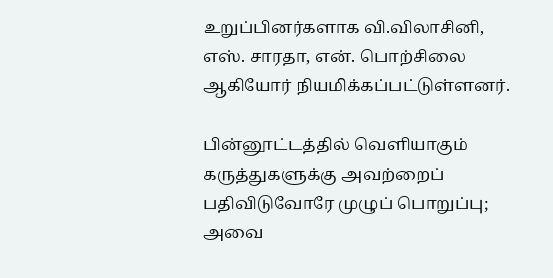உறுப்பினர்களாக வி.விலாசினி, எஸ். சாரதா, என். பொற்சிலை ஆகியோர் நியமிக்கப்பட்டுள்ளனர்.

பின்னூட்டத்தில் வெளியாகும் கருத்துகளுக்கு அவற்றைப் பதிவிடுவோரே முழுப் பொறுப்பு; அவை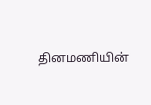தினமணியின்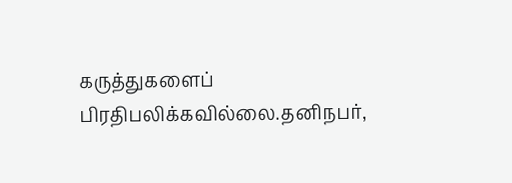கருத்துகளைப் பிரதிபலிக்கவில்லை.தனிநபர்,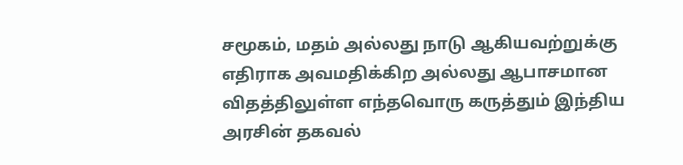சமூகம், மதம் அல்லது நாடு ஆகியவற்றுக்கு எதிராக அவமதிக்கிற அல்லது ஆபாசமான விதத்திலுள்ள எந்தவொரு கருத்தும் இந்திய அரசின் தகவல்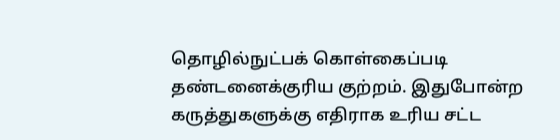தொழில்நுட்பக் கொள்கைப்படி தண்டனைக்குரிய குற்றம். இதுபோன்ற கருத்துகளுக்கு எதிராக உரிய சட்ட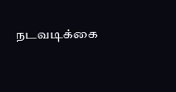நடவடிக்கை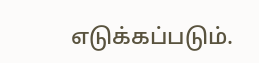எடுக்கப்படும்.